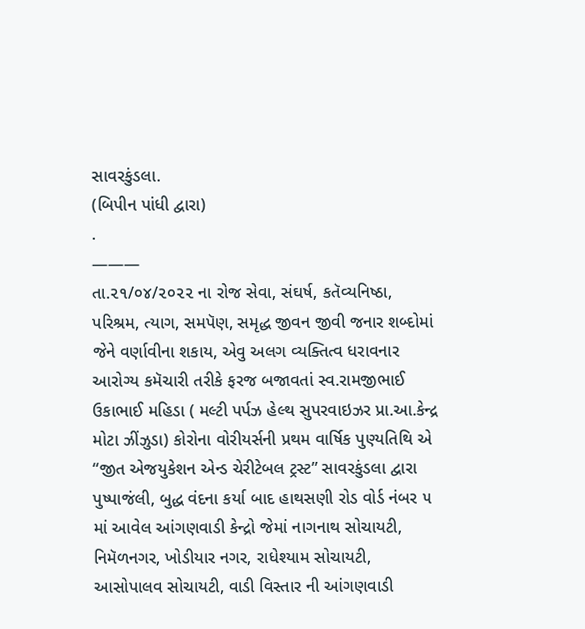સાવરકુંડલા.
(બિપીન પાંધી દ્વારા)
.
———
તા.૨૧/૦૪/૨૦૨૨ ના રોજ સેવા, સંઘર્ષ, કતૅવ્યનિષ્ઠા, પરિશ્રમ, ત્યાગ, સમપૅણ, સમૃદ્ધ જીવન જીવી જનાર શબ્દોમાં જેને વર્ણાવીના શકાય, એવુ અલગ વ્યક્તિત્વ ધરાવનાર આરોગ્ય કમૅચારી તરીકે ફરજ બજાવતાં સ્વ.રામજીભાઈ ઉકાભાઈ મહિડા ( મલ્ટી પર્પઝ હેલ્થ સુપરવાઇઝર પ્રા.આ.કેન્દ્ર મોટા ઝીંઝુડા) કોરોના વોરીયર્સની પ્રથમ વાર્ષિક પુણ્યતિથિ એ “જીત એજયુકેશન એન્ડ ચેરીટેબલ ટ્રસ્ટ” સાવરકુંડલા દ્વારા પુષ્પાજંલી, બુદ્ધ વંદના કર્યા બાદ હાથસણી રોડ વોર્ડ નંબર ૫ માં આવેલ આંગણવાડી કેન્દ્રો જેમાં નાગનાથ સોચાયટી, નિમૅળનગર, ખોડીયાર નગર, રાધેશ્યામ સોચાયટી, આસોપાલવ સોચાયટી, વાડી વિસ્તાર ની આંગણવાડી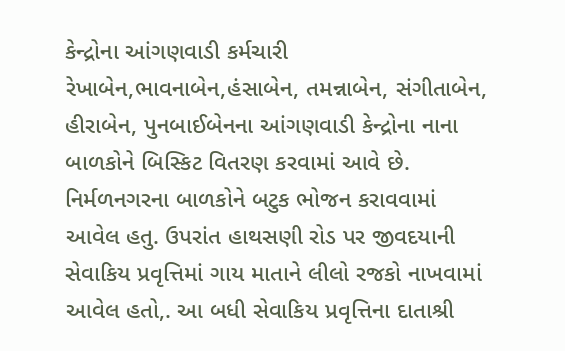કેન્દ્રોના આંગણવાડી કર્મચારી રેખાબેન,ભાવનાબેન,હંસાબેન, તમન્નાબેન, સંગીતાબેન, હીરાબેન, પુનબાઈબેનના આંગણવાડી કેન્દ્રોના નાના બાળકોને બિસ્કિટ વિતરણ કરવામાં આવે છે. નિર્મળનગરના બાળકોને બટુક ભોજન કરાવવામાં આવેલ હતુ. ઉપરાંત હાથસણી રોડ પર જીવદયાની સેવાકિય પ્રવૃત્તિમાં ગાય માતાને લીલો રજકો નાખવામાં આવેલ હતો,. આ બધી સેવાકિય પ્રવૃત્તિના દાતાશ્રી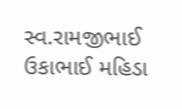સ્વ.રામજીભાઈ ઉકાભાઈ મહિડા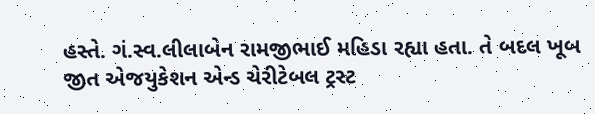હસ્તે. ગં.સ્વ.લીલાબેન રામજીભાઈ મહિડા રહ્યા હતા. તે બદલ ખૂબ જીત એજયુકેશન એન્ડ ચેરીટેબલ ટ્રસ્ટ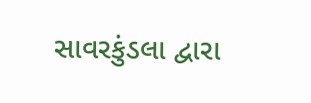સાવરકુંડલા દ્વારા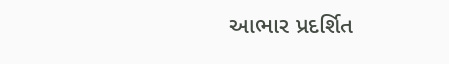આભાર પ્રદર્શિત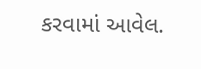કરવામાં આવેલ.